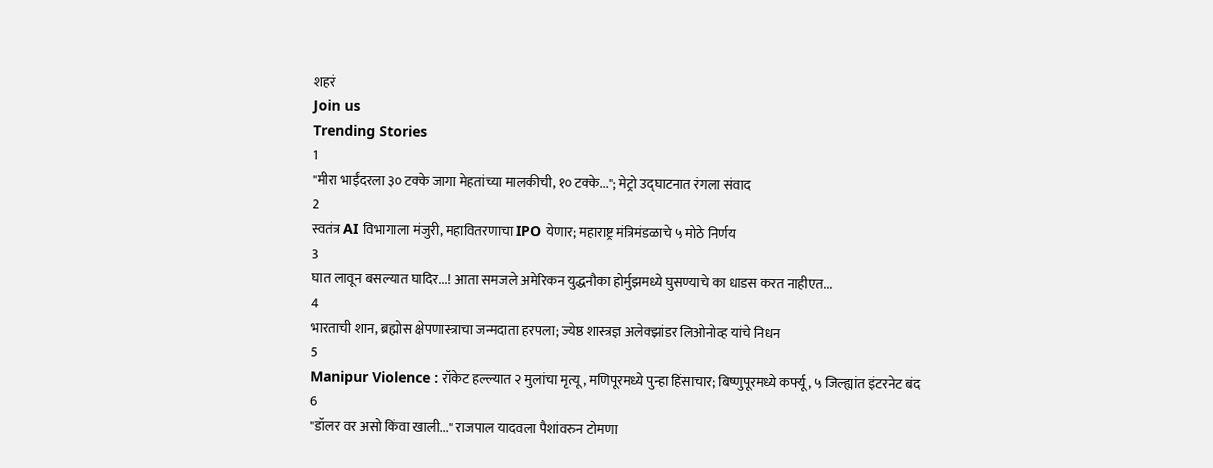शहरं
Join us
Trending Stories
1
"मीरा भाईंदरला ३० टक्के जागा मेहतांच्या मालकीची, १० टक्के..."; मेट्रो उद्घाटनात रंगला संवाद
2
स्वतंत्र AI विभागाला मंजुरी, महावितरणाचा IPO येणार; महाराष्ट्र मंत्रिमंडळाचे ५ मोठे निर्णय
3
घात लावून बसल्यात घादिर...! आता समजले अमेरिकन युद्धनौका होर्मुझमध्ये घुसण्याचे का धाडस करत नाहीएत...
4
भारताची शान, ब्रह्मोस क्षेपणास्त्राचा जन्मदाता हरपला; ज्येष्ठ शास्त्रज्ञ अलेक्झांडर लिओनोव्ह यांचे निधन
5
Manipur Violence : रॉकेट हल्ल्यात २ मुलांचा मृत्यू, मणिपूरमध्ये पुन्हा हिंसाचार; बिष्णुपूरमध्ये कर्फ्यू, ५ जिल्ह्यांत इंटरनेट बंद
6
"डॉलर वर असो किंवा खाली..." राजपाल यादवला पैशांवरुन टोमणा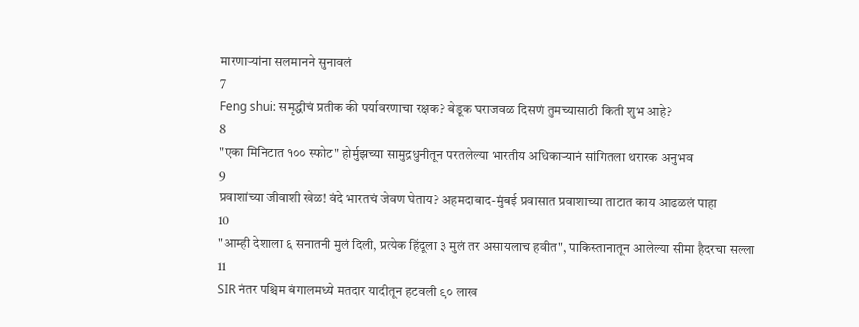मारणाऱ्यांना सलमानने सुनावलं
7
Feng shui: समृद्धीचं प्रतीक की पर्यावरणाचा रक्षक? बेडूक घराजवळ दिसणं तुमच्यासाठी किती शुभ आहे?
8
"एका मिनिटात १०० स्फोट" होर्मुझच्या सामुद्रधुनीतून परतलेल्या भारतीय अधिकाऱ्यानं सांगितला थरारक अनुभव
9
प्रवाशांच्या जीवाशी खेळ! वंदे भारतचं जेवण घेताय? अहमदाबाद-मुंबई प्रवासात प्रवाशाच्या ताटात काय आढळलं पाहा
10
"आम्ही देशाला ६ सनातनी मुलं दिली, प्रत्येक हिंदूला ३ मुलं तर असायलाच हवीत", पाकिस्तानातून आलेल्या सीमा हैदरचा सल्ला
11
SIR नंतर पश्चिम बंगालमध्ये मतदार यादीतून हटवली ९० लाख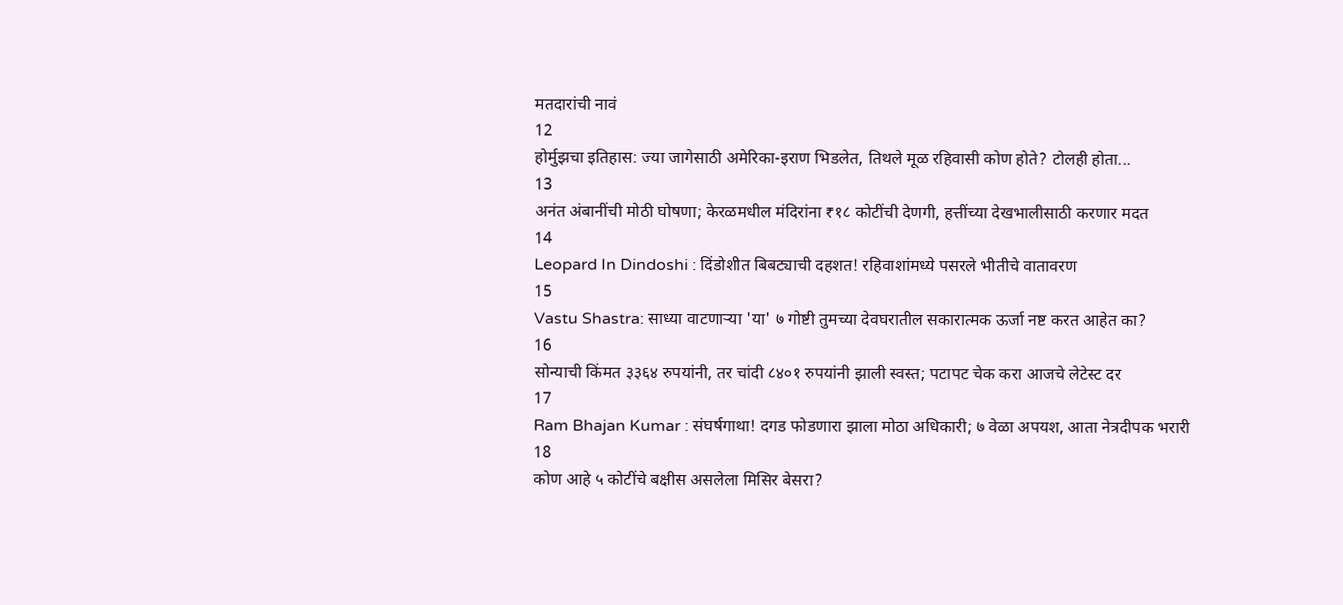मतदारांची नावं
12
होर्मुझचा इतिहास: ज्या जागेसाठी अमेरिका-इराण भिडलेत, तिथले मूळ रहिवासी कोण होते? टोलही होता...
13
अनंत अंबानींची मोठी घोषणा; केरळमधील मंदिरांना ₹१८ कोटींची देणगी, हत्तींच्या देखभालीसाठी करणार मदत
14
Leopard In Dindoshi : दिंडोशीत बिबट्याची दहशत! रहिवाशांमध्ये पसरले भीतीचे वातावरण
15
Vastu Shastra: साध्या वाटणाऱ्या 'या' ७ गोष्टी तुमच्या देवघरातील सकारात्मक ऊर्जा नष्ट करत आहेत का?
16
सोन्याची किंमत ३३६४ रुपयांनी, तर चांदी ८४०१ रुपयांनी झाली स्वस्त; पटापट चेक करा आजचे लेटेस्ट दर
17
Ram Bhajan Kumar : संघर्षगाथा! दगड फोडणारा झाला मोठा अधिकारी; ७ वेळा अपयश, आता नेत्रदीपक भरारी
18
कोण आहे ५ कोटींचे बक्षीस असलेला मिसिर बेसरा?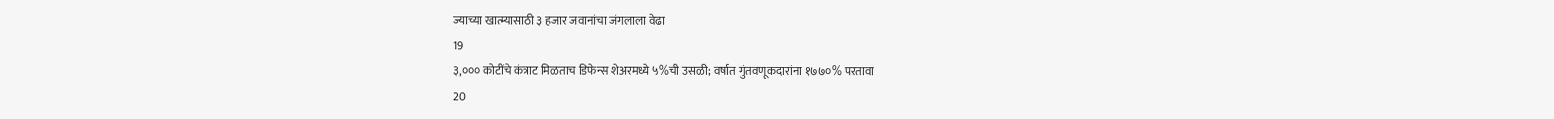ज्याच्या खात्म्यासाठी ३ हजार जवानांचा जंगलाला वेढा
19
३,००० कोटींचे कंत्राट मिळताच डिफेन्स शेअरमध्ये ५%ची उसळी; वर्षात गुंतवणूकदारांना १७७०% परतावा
20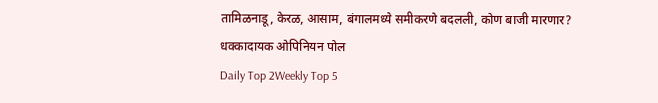तामिळनाडू, केरळ, आसाम, बंगालमध्ये समीकरणे बदलली, कोण बाजी मारणार? धक्कादायक ओपिनियन पोल
Daily Top 2Weekly Top 5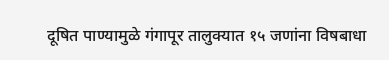दूषित पाण्यामुळे गंगापूर तालुक्यात १५ जणांना विषबाधा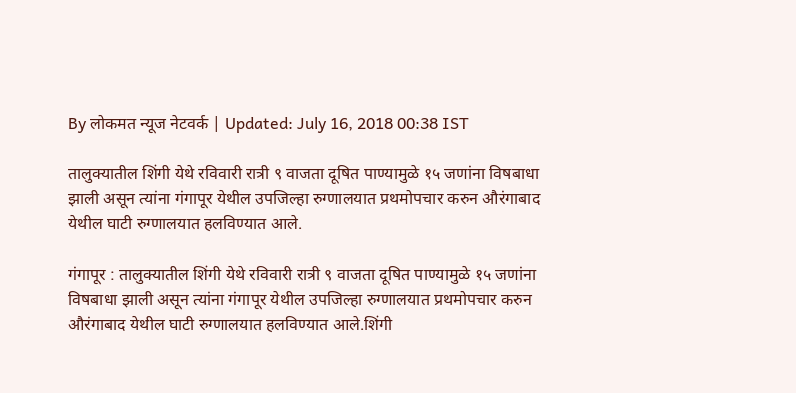By लोकमत न्यूज नेटवर्क | Updated: July 16, 2018 00:38 IST

तालुक्यातील शिंगी येथे रविवारी रात्री ९ वाजता दूषित पाण्यामुळे १५ जणांना विषबाधा झाली असून त्यांना गंगापूर येथील उपजिल्हा रुग्णालयात प्रथमोपचार करुन औरंगाबाद येथील घाटी रुग्णालयात हलविण्यात आले.

गंगापूर : तालुक्यातील शिंगी येथे रविवारी रात्री ९ वाजता दूषित पाण्यामुळे १५ जणांना विषबाधा झाली असून त्यांना गंगापूर येथील उपजिल्हा रुग्णालयात प्रथमोपचार करुन औरंगाबाद येथील घाटी रुग्णालयात हलविण्यात आले.शिंगी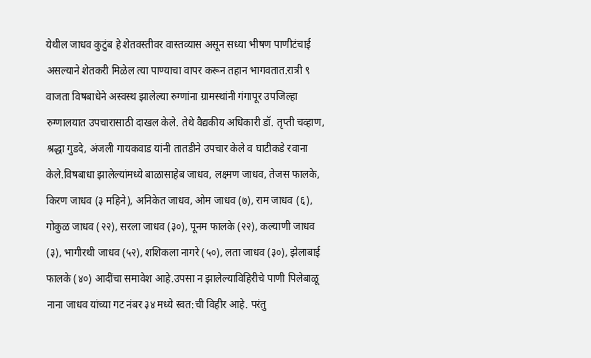येथील जाधव कुटुंब हे शेतवस्तीवर वास्तव्यास असून सध्या भीषण पाणीटंचाई असल्याने शेतकरी मिळेल त्या पाण्याचा वापर करून तहान भागवतात.रात्री ९ वाजता विषबाधेने अस्वस्थ झालेल्या रुग्णांना ग्रामस्थांनी गंगापूर उपजिल्हा रुग्णालयात उपचारासाठी दाखल केले. तेथे वैद्यकीय अधिकारी डॉ. तृप्ती चव्हाण, श्रद्धा गुडदे, अंजली गायकवाड यांनी तातडीने उपचार केले व घाटीकडे रवाना केले.विषबाधा झालेल्यांमध्ये बाळासाहेब जाधव, लक्ष्मण जाधव, तेजस फालके, किरण जाधव (३ महिने), अनिकेत जाधव, ओम जाधव (७), राम जाधव (६), गोकुळ जाधव (२२), सरला जाधव (३०), पूनम फालके (२२), कल्याणी जाधव (३), भागीरथी जाधव (५२), शशिकला नागरे (५०), लता जाधव (३०), झेलाबाई फालके (४०) आदींचा समावेश आहे.उपसा न झालेल्याविहिरीचे पाणी पिलेबाळू नाना जाधव यांच्या गट नंबर ३४ मध्ये स्वत:ची विहीर आहे. परंतु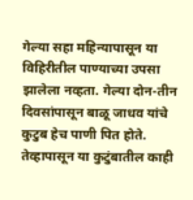गेल्या सहा महिन्यापासून या विहिरीतील पाण्याच्या उपसा झालेला नव्हता. गेल्या दोन-तीन दिवसांपासून बाळू जाधव यांचे कुटुब हेच पाणी पित होते. तेव्हापासून या कुटुंबातील काही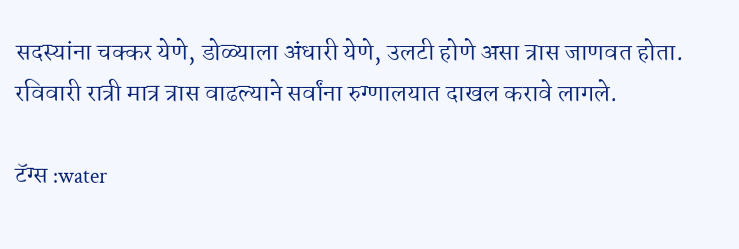सदस्यांना चक्कर येणे, डोळ्याला अंधारी येणे, उलटी होणे असा त्रास जाणवत होता. रविवारी रात्री मात्र त्रास वाढल्याने सर्वांना रुग्णालयात दाखल करावे लागले.

टॅग्स :water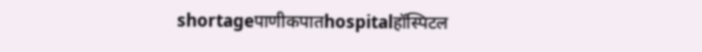shortageपाणीकपातhospitalहॉस्पिटल